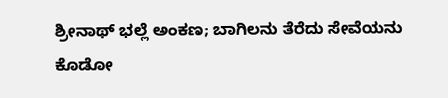ಶ್ರೀನಾಥ್ ಭಲ್ಲೆ ಅಂಕಣ; ಬಾಗಿಲನು ತೆರೆದು ಸೇವೆಯನು ಕೊಡೋ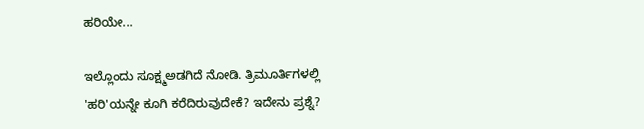ಹರಿಯೇ...

ಇಲ್ಲೊಂದು ಸೂಕ್ಷ್ಮಅಡಗಿದೆ ನೋಡಿ. ತ್ರಿಮೂರ್ತಿಗಳಲ್ಲಿ 'ಹರಿ'ಯನ್ನೇ ಕೂಗಿ ಕರೆದಿರುವುದೇಕೆ? ಇದೇನು ಪ್ರಶ್ನೆ?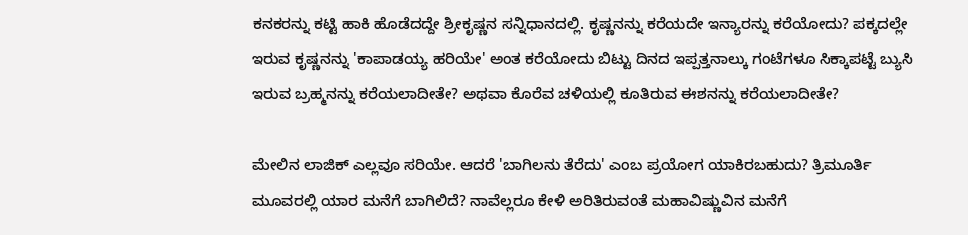ಕನಕರನ್ನು ಕಟ್ಟಿ ಹಾಕಿ ಹೊಡೆದದ್ದೇ ಶ್ರೀಕೃಷ್ಣನ ಸನ್ನಿಧಾನದಲ್ಲಿ. ಕೃಷ್ಣನನ್ನು ಕರೆಯದೇ ಇನ್ಯಾರನ್ನು ಕರೆಯೋದು? ಪಕ್ಕದಲ್ಲೇ ಇರುವ ಕೃಷ್ಣನನ್ನು 'ಕಾಪಾಡಯ್ಯ ಹರಿಯೇ' ಅಂತ ಕರೆಯೋದು ಬಿಟ್ಟು ದಿನದ ಇಪ್ಪತ್ತನಾಲ್ಕು ಗಂಟೆಗಳೂ ಸಿಕ್ಕಾಪಟ್ಟೆ ಬ್ಯುಸಿ ಇರುವ ಬ್ರಹ್ಮನನ್ನು ಕರೆಯಲಾದೀತೇ? ಅಥವಾ ಕೊರೆವ ಚಳಿಯಲ್ಲಿ ಕೂತಿರುವ ಈಶನನ್ನು ಕರೆಯಲಾದೀತೇ?

ಮೇಲಿನ ಲಾಜಿಕ್ ಎಲ್ಲವೂ ಸರಿಯೇ. ಆದರೆ 'ಬಾಗಿಲನು ತೆರೆದು' ಎಂಬ ಪ್ರಯೋಗ ಯಾಕಿರಬಹುದು? ತ್ರಿಮೂರ್ತಿ ಮೂವರಲ್ಲಿ ಯಾರ ಮನೆಗೆ ಬಾಗಿಲಿದೆ? ನಾವೆಲ್ಲರೂ ಕೇಳಿ ಅರಿತಿರುವಂತೆ ಮಹಾವಿಷ್ಣುವಿನ ಮನೆಗೆ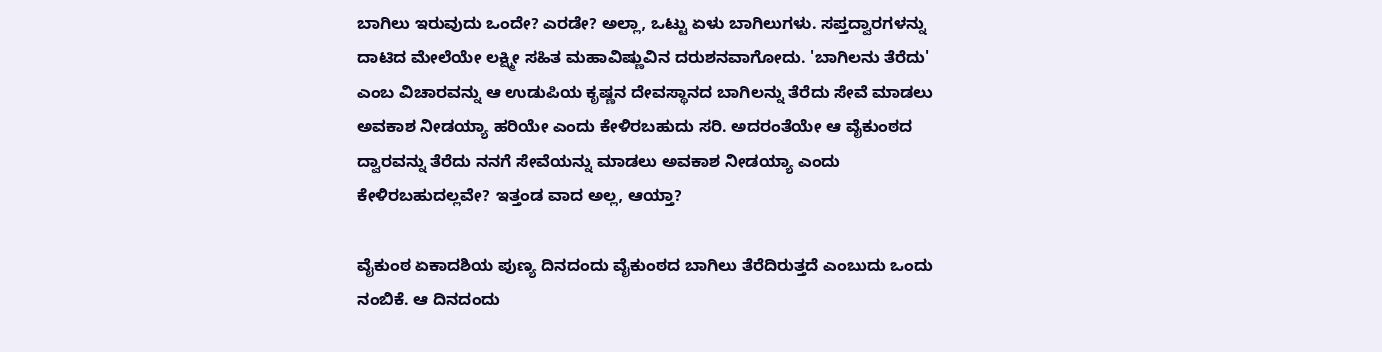ಬಾಗಿಲು ಇರುವುದು ಒಂದೇ? ಎರಡೇ? ಅಲ್ಲಾ, ಒಟ್ಟು ಏಳು ಬಾಗಿಲುಗಳು. ಸಪ್ತದ್ವಾರಗಳನ್ನು ದಾಟಿದ ಮೇಲೆಯೇ ಲಕ್ಷ್ಮೀ ಸಹಿತ ಮಹಾವಿಷ್ಣುವಿನ ದರುಶನವಾಗೋದು. 'ಬಾಗಿಲನು ತೆರೆದು' ಎಂಬ ವಿಚಾರವನ್ನು ಆ ಉಡುಪಿಯ ಕೃಷ್ಣನ ದೇವಸ್ಥಾನದ ಬಾಗಿಲನ್ನು ತೆರೆದು ಸೇವೆ ಮಾಡಲು ಅವಕಾಶ ನೀಡಯ್ಯಾ ಹರಿಯೇ ಎಂದು ಕೇಳಿರಬಹುದು ಸರಿ. ಅದರಂತೆಯೇ ಆ ವೈಕುಂಠದ ದ್ವಾರವನ್ನು ತೆರೆದು ನನಗೆ ಸೇವೆಯನ್ನು ಮಾಡಲು ಅವಕಾಶ ನೀಡಯ್ಯಾ ಎಂದು ಕೇಳಿರಬಹುದಲ್ಲವೇ? ಇತ್ತಂಡ ವಾದ ಅಲ್ಲ, ಆಯ್ತಾ?

ವೈಕುಂಠ ಏಕಾದಶಿಯ ಪುಣ್ಯ ದಿನದಂದು ವೈಕುಂಠದ ಬಾಗಿಲು ತೆರೆದಿರುತ್ತದೆ ಎಂಬುದು ಒಂದು ನಂಬಿಕೆ. ಆ ದಿನದಂದು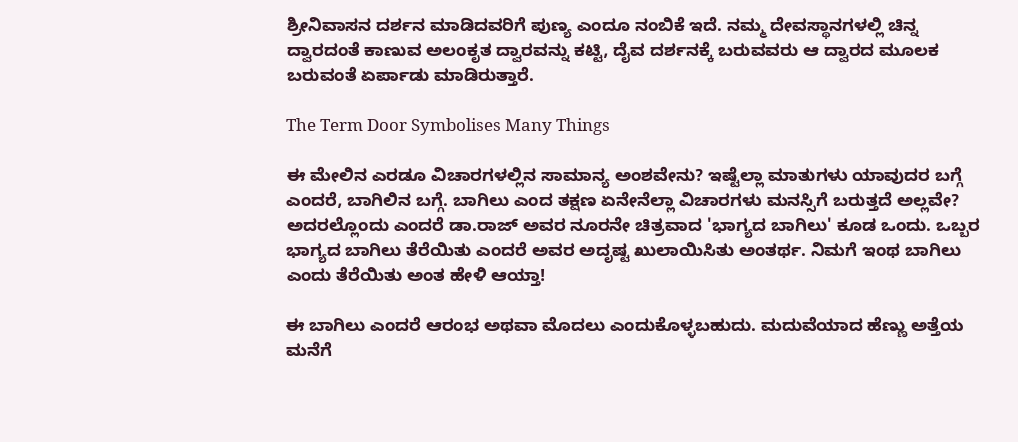ಶ್ರೀನಿವಾಸನ ದರ್ಶನ ಮಾಡಿದವರಿಗೆ ಪುಣ್ಯ ಎಂದೂ ನಂಬಿಕೆ ಇದೆ. ನಮ್ಮ ದೇವಸ್ಥಾನಗಳಲ್ಲಿ ಚಿನ್ನ ದ್ವಾರದಂತೆ ಕಾಣುವ ಅಲಂಕೃತ ದ್ವಾರವನ್ನು ಕಟ್ಟಿ, ದೈವ ದರ್ಶನಕ್ಕೆ ಬರುವವರು ಆ ದ್ವಾರದ ಮೂಲಕ ಬರುವಂತೆ ಏರ್ಪಾಡು ಮಾಡಿರುತ್ತಾರೆ.

The Term Door Symbolises Many Things

ಈ ಮೇಲಿನ ಎರಡೂ ವಿಚಾರಗಳಲ್ಲಿನ ಸಾಮಾನ್ಯ ಅಂಶವೇನು? ಇಷ್ಟೆಲ್ಲಾ ಮಾತುಗಳು ಯಾವುದರ ಬಗ್ಗೆ ಎಂದರೆ, ಬಾಗಿಲಿನ ಬಗ್ಗೆ. ಬಾಗಿಲು ಎಂದ ತಕ್ಷಣ ಏನೇನೆಲ್ಲಾ ವಿಚಾರಗಳು ಮನಸ್ಸಿಗೆ ಬರುತ್ತದೆ ಅಲ್ಲವೇ? ಅದರಲ್ಲೊಂದು ಎಂದರೆ ಡಾ.ರಾಜ್ ಅವರ ನೂರನೇ ಚಿತ್ರವಾದ 'ಭಾಗ್ಯದ ಬಾಗಿಲು' ಕೂಡ ಒಂದು. ಒಬ್ಬರ ಭಾಗ್ಯದ ಬಾಗಿಲು ತೆರೆಯಿತು ಎಂದರೆ ಅವರ ಅದೃಷ್ಟ ಖುಲಾಯಿಸಿತು ಅಂತರ್ಥ. ನಿಮಗೆ ಇಂಥ ಬಾಗಿಲು ಎಂದು ತೆರೆಯಿತು ಅಂತ ಹೇಳಿ ಆಯ್ತಾ!

ಈ ಬಾಗಿಲು ಎಂದರೆ ಆರಂಭ ಅಥವಾ ಮೊದಲು ಎಂದುಕೊಳ್ಳಬಹುದು. ಮದುವೆಯಾದ ಹೆಣ್ಣು ಅತ್ತೆಯ ಮನೆಗೆ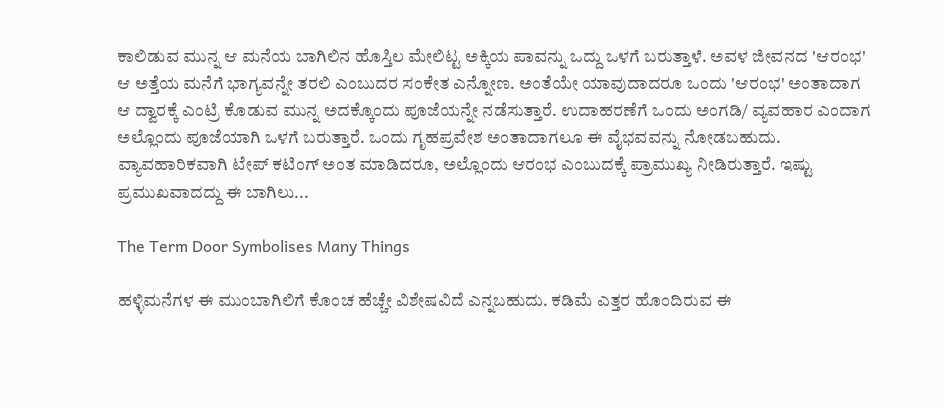ಕಾಲಿಡುವ ಮುನ್ನ ಆ ಮನೆಯ ಬಾಗಿಲಿನ ಹೊಸ್ತಿಲ ಮೇಲಿಟ್ಟ ಅಕ್ಕಿಯ ಪಾವನ್ನು ಒದ್ದು ಒಳಗೆ ಬರುತ್ತಾಳೆ. ಅವಳ ಜೀವನದ 'ಆರಂಭ' ಆ ಅತ್ತೆಯ ಮನೆಗೆ ಭಾಗ್ಯವನ್ನೇ ತರಲಿ ಎಂಬುದರ ಸಂಕೇತ ಎನ್ನೋಣ. ಅಂತೆಯೇ ಯಾವುದಾದರೂ ಒಂದು 'ಆರಂಭ' ಅಂತಾದಾಗ ಆ ದ್ವಾರಕ್ಕೆ ಎಂಟ್ರಿ ಕೊಡುವ ಮುನ್ನ ಅದಕ್ಕೊಂದು ಪೂಜೆಯನ್ನೇ ನಡೆಸುತ್ತಾರೆ. ಉದಾಹರಣೆಗೆ ಒಂದು ಅಂಗಡಿ/ ವ್ಯವಹಾರ ಎಂದಾಗ ಅಲ್ಲೊಂದು ಪೂಜೆಯಾಗಿ ಒಳಗೆ ಬರುತ್ತಾರೆ. ಒಂದು ಗೃಹಪ್ರವೇಶ ಅಂತಾದಾಗಲೂ ಈ ವೈಭವವನ್ನು ನೋಡಬಹುದು. ವ್ಯಾವಹಾರಿಕವಾಗಿ ಟೇಪ್ ಕಟಿಂಗ್ ಅಂತ ಮಾಡಿದರೂ, ಅಲ್ಲೊಂದು ಆರಂಭ ಎಂಬುದಕ್ಕೆ ಪ್ರಾಮುಖ್ಯ ನೀಡಿರುತ್ತಾರೆ. ಇಷ್ಟು ಪ್ರಮುಖವಾದದ್ದು ಈ ಬಾಗಿಲು...

The Term Door Symbolises Many Things

ಹಳ್ಳಿಮನೆಗಳ ಈ ಮುಂಬಾಗಿಲಿಗೆ ಕೊಂಚ ಹೆಚ್ಚೇ ವಿಶೇಷವಿದೆ ಎನ್ನಬಹುದು. ಕಡಿಮೆ ಎತ್ತರ ಹೊಂದಿರುವ ಈ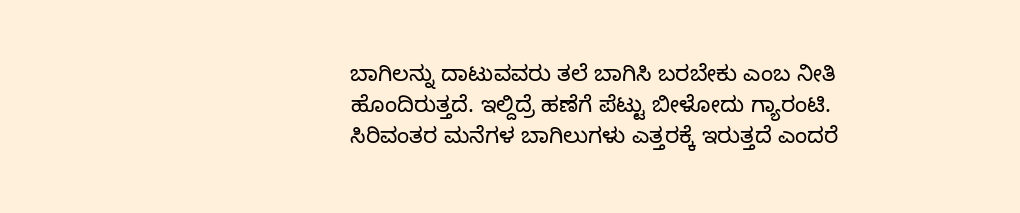ಬಾಗಿಲನ್ನು ದಾಟುವವರು ತಲೆ ಬಾಗಿಸಿ ಬರಬೇಕು ಎಂಬ ನೀತಿ ಹೊಂದಿರುತ್ತದೆ. ಇಲ್ದಿದ್ರೆ ಹಣೆಗೆ ಪೆಟ್ಟು ಬೀಳೋದು ಗ್ಯಾರಂಟಿ. ಸಿರಿವಂತರ ಮನೆಗಳ ಬಾಗಿಲುಗಳು ಎತ್ತರಕ್ಕೆ ಇರುತ್ತದೆ ಎಂದರೆ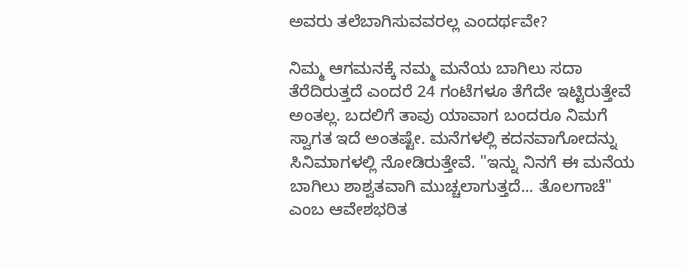ಅವರು ತಲೆಬಾಗಿಸುವವರಲ್ಲ ಎಂದರ್ಥವೇ?

ನಿಮ್ಮ ಆಗಮನಕ್ಕೆ ನಮ್ಮ ಮನೆಯ ಬಾಗಿಲು ಸದಾ ತೆರೆದಿರುತ್ತದೆ ಎಂದರೆ 24 ಗಂಟೆಗಳೂ ತೆಗೆದೇ ಇಟ್ಟಿರುತ್ತೇವೆ ಅಂತಲ್ಲ. ಬದಲಿಗೆ ತಾವು ಯಾವಾಗ ಬಂದರೂ ನಿಮಗೆ ಸ್ವಾಗತ ಇದೆ ಅಂತಷ್ಟೇ. ಮನೆಗಳಲ್ಲಿ ಕದನವಾಗೋದನ್ನು ಸಿನಿಮಾಗಳಲ್ಲಿ ನೋಡಿರುತ್ತೇವೆ. "ಇನ್ನು ನಿನಗೆ ಈ ಮನೆಯ ಬಾಗಿಲು ಶಾಶ್ವತವಾಗಿ ಮುಚ್ಚಲಾಗುತ್ತದೆ... ತೊಲಗಾಚೆ" ಎಂಬ ಆವೇಶಭರಿತ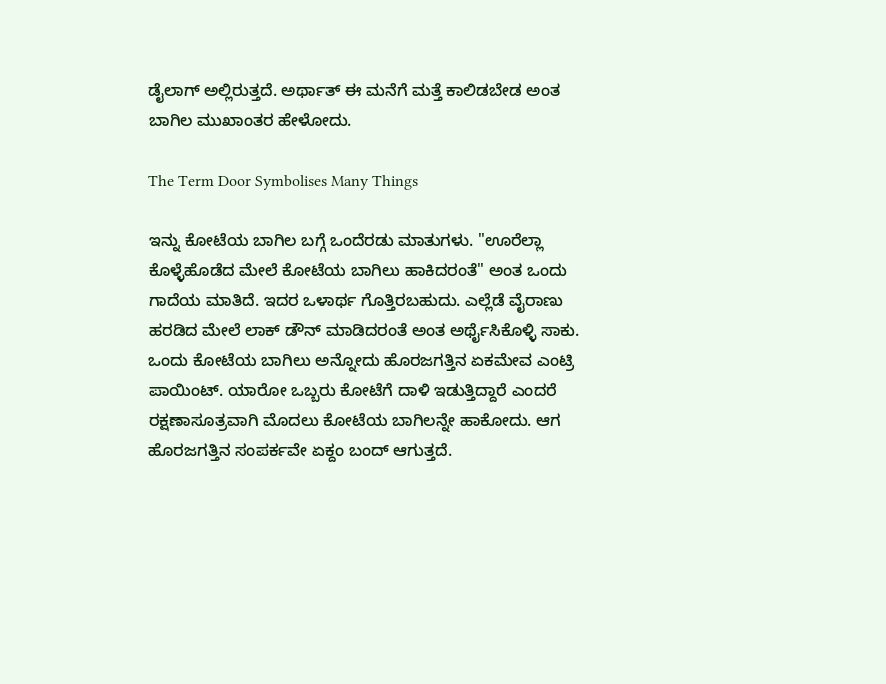ಡೈಲಾಗ್ ಅಲ್ಲಿರುತ್ತದೆ. ಅರ್ಥಾತ್ ಈ ಮನೆಗೆ ಮತ್ತೆ ಕಾಲಿಡಬೇಡ ಅಂತ ಬಾಗಿಲ ಮುಖಾಂತರ ಹೇಳೋದು.

The Term Door Symbolises Many Things

ಇನ್ನು ಕೋಟೆಯ ಬಾಗಿಲ ಬಗ್ಗೆ ಒಂದೆರಡು ಮಾತುಗಳು. "ಊರೆಲ್ಲಾ ಕೊಳ್ಳೆಹೊಡೆದ ಮೇಲೆ ಕೋಟೆಯ ಬಾಗಿಲು ಹಾಕಿದರಂತೆ" ಅಂತ ಒಂದು ಗಾದೆಯ ಮಾತಿದೆ. ಇದರ ಒಳಾರ್ಥ ಗೊತ್ತಿರಬಹುದು. ಎಲ್ಲೆಡೆ ವೈರಾಣು ಹರಡಿದ ಮೇಲೆ ಲಾಕ್ ಡೌನ್ ಮಾಡಿದರಂತೆ ಅಂತ ಅರ್ಥೈಸಿಕೊಳ್ಳಿ ಸಾಕು. ಒಂದು ಕೋಟೆಯ ಬಾಗಿಲು ಅನ್ನೋದು ಹೊರಜಗತ್ತಿನ ಏಕಮೇವ ಎಂಟ್ರಿ ಪಾಯಿಂಟ್. ಯಾರೋ ಒಬ್ಬರು ಕೋಟೆಗೆ ದಾಳಿ ಇಡುತ್ತಿದ್ದಾರೆ ಎಂದರೆ ರಕ್ಷಣಾಸೂತ್ರವಾಗಿ ಮೊದಲು ಕೋಟೆಯ ಬಾಗಿಲನ್ನೇ ಹಾಕೋದು. ಆಗ ಹೊರಜಗತ್ತಿನ ಸಂಪರ್ಕವೇ ಏಕ್ದಂ ಬಂದ್ ಆಗುತ್ತದೆ.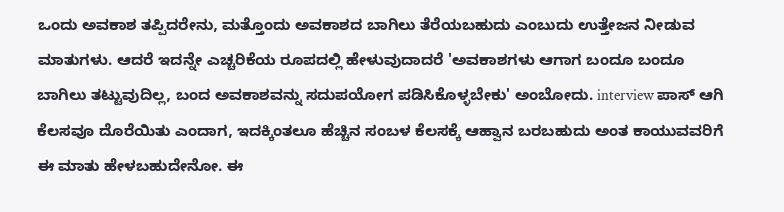ಒಂದು ಅವಕಾಶ ತಪ್ಪಿದರೇನು, ಮತ್ತೊಂದು ಅವಕಾಶದ ಬಾಗಿಲು ತೆರೆಯಬಹುದು ಎಂಬುದು ಉತ್ತೇಜನ ನೀಡುವ ಮಾತುಗಳು. ಆದರೆ ಇದನ್ನೇ ಎಚ್ಚರಿಕೆಯ ರೂಪದಲ್ಲಿ ಹೇಳುವುದಾದರೆ 'ಅವಕಾಶಗಳು ಆಗಾಗ ಬಂದೂ ಬಂದೂ ಬಾಗಿಲು ತಟ್ಟುವುದಿಲ್ಲ, ಬಂದ ಅವಕಾಶವನ್ನು ಸದುಪಯೋಗ ಪಡಿಸಿಕೊಳ್ಳಬೇಕು' ಅಂಬೋದು. interview ಪಾಸ್ ಆಗಿ ಕೆಲಸವೂ ದೊರೆಯಿತು ಎಂದಾಗ, ಇದಕ್ಕಿಂತಲೂ ಹೆಚ್ಚಿನ ಸಂಬಳ ಕೆಲಸಕ್ಕೆ ಆಹ್ವಾನ ಬರಬಹುದು ಅಂತ ಕಾಯುವವರಿಗೆ ಈ ಮಾತು ಹೇಳಬಹುದೇನೋ. ಈ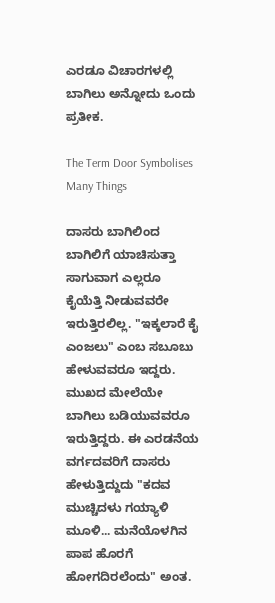ಎರಡೂ ವಿಚಾರಗಳಲ್ಲಿ ಬಾಗಿಲು ಅನ್ನೋದು ಒಂದು ಪ್ರತೀಕ.

The Term Door Symbolises Many Things

ದಾಸರು ಬಾಗಿಲಿಂದ ಬಾಗಿಲಿಗೆ ಯಾಚಿಸುತ್ತಾ ಸಾಗುವಾಗ ಎಲ್ಲರೂ ಕೈಯೆತ್ತಿ ನೀಡುವವರೇ ಇರುತ್ತಿರಲಿಲ್ಲ. "ಇಕ್ಕಲಾರೆ ಕೈ ಎಂಜಲು" ಎಂಬ ಸಬೂಬು ಹೇಳುವವರೂ ಇದ್ದರು. ಮುಖದ ಮೇಲೆಯೇ ಬಾಗಿಲು ಬಡಿಯುವವರೂ ಇರುತ್ತಿದ್ದರು. ಈ ಎರಡನೆಯ ವರ್ಗದವರಿಗೆ ದಾಸರು ಹೇಳುತ್ತಿದ್ದುದು "ಕದವ ಮುಚ್ಚಿದಳು ಗಯ್ಯಾಳಿ ಮೂಳಿ... ಮನೆಯೊಳಗಿನ ಪಾಪ ಹೊರಗೆ ಹೋಗದಿರಲೆಂದು" ಅಂತ.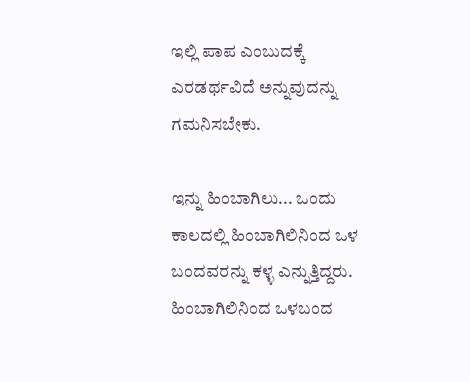ಇಲ್ಲಿ ಪಾಪ ಎಂಬುದಕ್ಕೆ ಎರಡರ್ಥವಿದೆ ಅನ್ನುವುದನ್ನು ಗಮನಿಸಬೇಕು.

ಇನ್ನು ಹಿಂಬಾಗಿಲು... ಒಂದು ಕಾಲದಲ್ಲಿ ಹಿಂಬಾಗಿಲಿನಿಂದ ಒಳ ಬಂದವರನ್ನು ಕಳ್ಳ ಎನ್ನುತ್ತಿದ್ದರು. ಹಿಂಬಾಗಿಲಿನಿಂದ ಒಳಬಂದ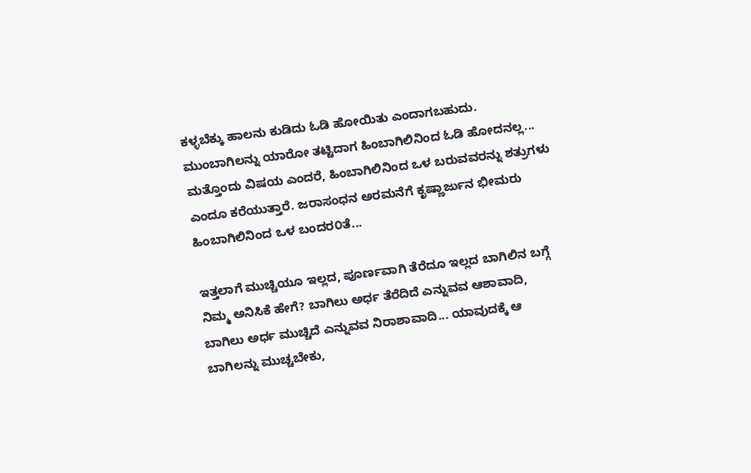ಕಳ್ಳಬೆಕ್ಕು ಹಾಲನು ಕುಡಿದು ಓಡಿ ಹೋಯಿತು ಎಂದಾಗಬಹುದು. ಮುಂಬಾಗಿಲನ್ನು ಯಾರೋ ತಟ್ಟಿದಾಗ ಹಿಂಬಾಗಿಲಿನಿಂದ ಓಡಿ ಹೋದನಲ್ಲ... ಮತ್ತೊಂದು ವಿಷಯ ಎಂದರೆ, ಹಿಂಬಾಗಿಲಿನಿಂದ ಒಳ ಬರುವವರನ್ನು ಶತ್ರುಗಳು ಎಂದೂ ಕರೆಯುತ್ತಾರೆ. ಜರಾಸಂಧನ ಅರಮನೆಗೆ ಕೃಷ್ಣಾರ್ಜುನ ಭೀಮರು ಹಿಂಬಾಗಿಲಿನಿಂದ ಒಳ ಬಂದರ೦ತೆ...

ಇತ್ತಲಾಗೆ ಮುಚ್ಚಿಯೂ ಇಲ್ಲದ, ಪೂರ್ಣವಾಗಿ ತೆರೆದೂ ಇಲ್ಲದ ಬಾಗಿಲಿನ ಬಗ್ಗೆ ನಿಮ್ಮ ಅನಿಸಿಕೆ ಹೇಗೆ? ಬಾಗಿಲು ಅರ್ಧ ತೆರೆದಿದೆ ಎನ್ನುವವ ಆಶಾವಾದಿ, ಬಾಗಿಲು ಅರ್ಧ ಮುಚ್ಚಿದೆ ಎನ್ನುವವ ನಿರಾಶಾವಾದಿ... ಯಾವುದಕ್ಕೆ ಆ ಬಾಗಿಲನ್ನು ಮುಚ್ಚಬೇಕು,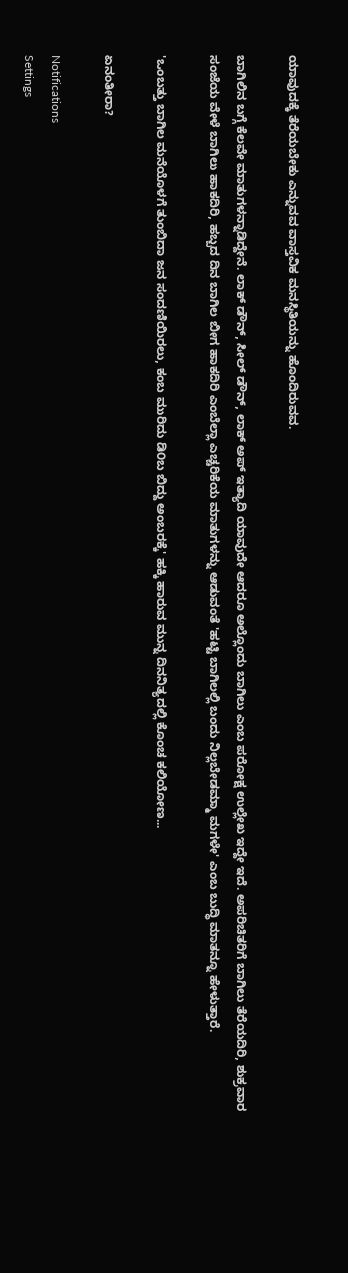ಯಾವುದಕ್ಕೆ ತೆರೆಯಬೇಕು ಎನ್ನುವವ ವಾಸ್ತವಿಕ ಮನಸ್ಥಿತಿಯನ್ನು ಹೊಂದಿರುವವ.

ಬಾಗಿಲಿನ ಬಗ್ಗೆ ಕೆಲವೇ ಮಾತುಗಳನ್ನಾಡಿದ್ದೇನೆ. ಲಾಕ್ ಡೌನ್, ಸೀಲ್ ಡೌನ್, ಲಾಕ್ ಅಪ್ ಇತ್ಯಾದಿ ಯಾವುದೇ ಆದರೂ ಅಲ್ಲೊಂದು ಬಾಗಿಲು ಎಂಬ ಪರೋಕ್ಷ ಉಲ್ಲೇಖ ಇದ್ದೇ ಇದೆ. ಅಪರಿಚಿತರಿಗೆ ಬಾಗಿಲು ತೆರೆಯದಿರಿ, ಶುಕ್ರವಾರ ಸಂಜೆಯ ವೇಳೆ ಬಾಗಿಲು ಹಾಕದಿರಿ, ಹಬ್ಬದ ದಿನ ಬಾಗಿಲ ಬೀಗ ಹಾಕದಿರಿ ಎಂಬೆಲ್ಲಾ ಎಚ್ಚರಿಕೆಯ ಮಾತುಗಳನ್ನು ಆಡುವಂತೆ 'ಹಟ್ಟಿ ಬಾಗಿಲಲ್ಲಿ ಬಂದು ನಿಲ್ಲಬೇಡಮ್ಮಾ ಮಗಳೇ' ಎಂಬ ಬುದ್ಧಿ ಮಾತನ್ನೂ ಹೇಳುತ್ತಾರೆ.

'ಒಂಬತ್ತು ಬಾಗಿಲ ಮನೆಯೊಳಗೆ ತುಂಬಿದಾ ಜನ ಸಂದಣಿಯಿರಲು, ಕಂಬ ಮುರಿದು ಡಿ೦ಬ ಬಿದ್ದು ಅಂಬರಕ್ಕೆ' ಹಕ್ಕಿ ಹಾರುವ ಮುನ್ನ ದಿನನಿತ್ಯದಲ್ಲಿ ಕೊಂಚ ಕಲಿಯೋಣ...

ಏನಂತೀರಾ?

Notifications
Settings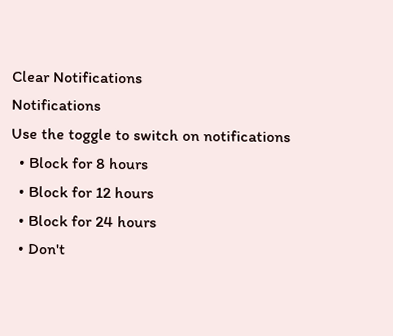Clear Notifications
Notifications
Use the toggle to switch on notifications
  • Block for 8 hours
  • Block for 12 hours
  • Block for 24 hours
  • Don't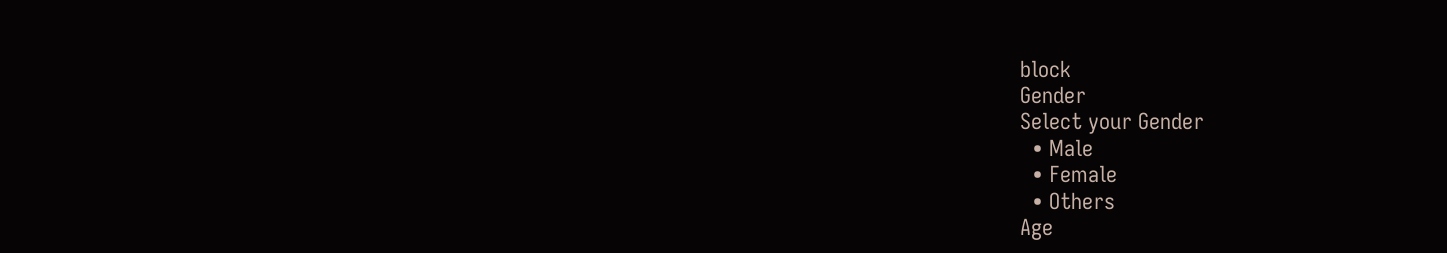block
Gender
Select your Gender
  • Male
  • Female
  • Others
Age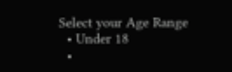Select your Age Range
  • Under 18
  •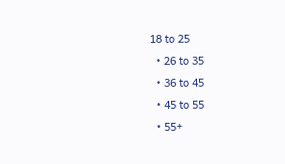18 to 25
  • 26 to 35
  • 36 to 45
  • 45 to 55
  • 55+